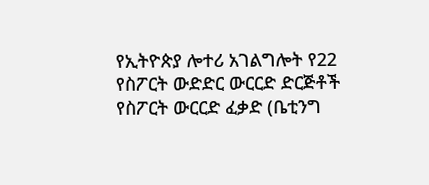የኢትዮጵያ ሎተሪ አገልግሎት የ22 የስፖርት ውድድር ውርርድ ድርጅቶች የስፖርት ውርርድ ፈቃድ (ቤቲንግ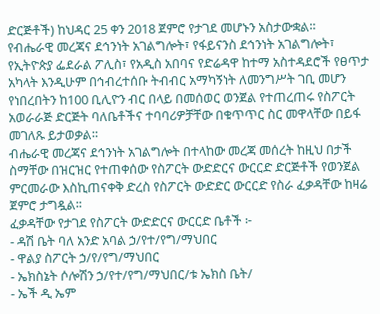ድርጅቶች) ከህዳር 25 ቀን 2018 ጀምሮ የታገደ መሆኑን አስታውቋል።
የብሔራዊ መረጃና ደኅንነት አገልግሎት፣ የፋይናንስ ደኅንነት አገልግሎት፣ የኢትዮጵያ ፌደራል ፖሊስ፣ የአዲስ አበባና የድሬዳዋ ከተማ አስተዳደሮች የፀጥታ አካላት እንዲሁም በኅብረተሰቡ ትብብር አማካኝነት ለመንግሥት ገቢ መሆን የነበረበትን ከ100 ቢሊዮን ብር በላይ በመሰወር ወንጀል የተጠረጠሩ የስፖርት አወራራጅ ድርጅት ባለቤቶችና ተባባሪዎቻቸው በቁጥጥር ስር መዋላቸው በይፋ መገለጹ ይታወቃል።
ብሔራዊ መረጃና ደኅንነት አገልግሎት በተላከው መረጃ መሰረት ከዚህ በታች ስማቸው በዝርዝር የተጠቀሰው የስፖርት ውድድርና ውርርድ ድርጅቶች የወንጀል ምርመራው እስኪጠናቀቅ ድረስ የስፖርት ውድድር ውርርድ የስራ ፈቃዳቸው ከዛሬ ጀምሮ ታግዷል፡፡
ፈቃዳቸው የታገደ የስፖርት ውድድርና ውርርድ ቤቶች ፦
- ዳሽ ቤት ባለ አንድ አባል ኃ/የተ/የግ/ማህበር
- ዋልያ ስፖርት ኃ/የ/የግ/ማህበር
- ኤክስኔት ሶሎሽን ኃ/የተ/የግ/ማህበር/ቱ ኤክስ ቤት/
- ኤች ዲ ኤም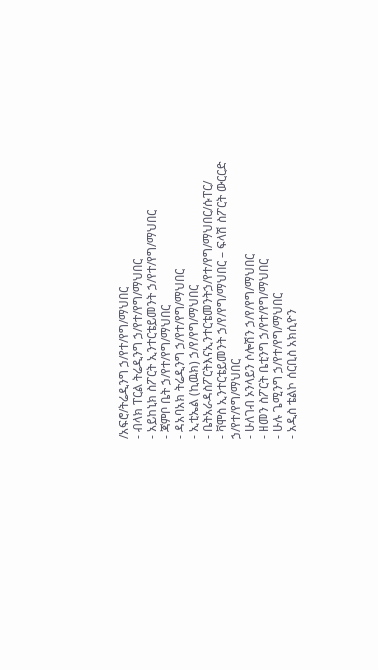/አፍሮ/ትሬዲንግ ኃ/የተ/የግ/ማህበር
- ብላክ ፐርል ትሬዲንግ ኃ/የተ/የግ/ማህበር
- አይከኒክ ስፖርት ኢንተርቴይመንት ኃ/የተ/የግ/ማህበር
- ጃምቦ ቤት ኃ/የተ/የግ/ማህበር
- ዳአባአክ ትሬዲንግ ኃ/የተ/የግ/ማህበር
- ኢቲኤል (ኪዉክ) ኃ/የ/የግ/ማህበር
- ቤትአራዳስፖርትእናኢንተርቴመንትኃ/የተ/የግ/ማህበር/ሱፐር/
- ቫሞስ ኢንተርቴይመንት ኃ/የ/የግ/ማህበር – ፍላሽ ስፖርት ውርርድ ኃ/የተ/የግ/ማህበር
- ሁለገብ ኦንላይን ሶሎሽን ኃ/የ/የግ/ማህበር
- ዘመን ስፖርት ቤቲንግ ኃ/የተ/የግ/ማህበር
- ሁሉ ጌሚንግ ኃ/የተ/የግ/ማህበር
- አዲስ ቴልኮ ሰርቢስ አክሲዮን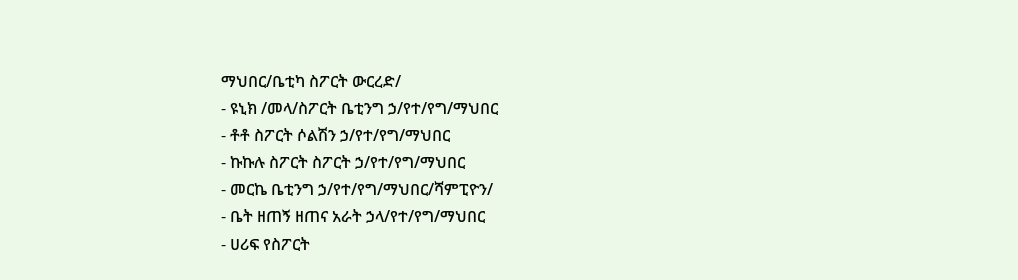ማህበር/ቤቲካ ስፖርት ውርረድ/
- ዩኒክ /መላ/ስፖርት ቤቲንግ ኃ/የተ/የግ/ማህበር
- ቶቶ ስፖርት ሶልሽን ኃ/የተ/የግ/ማህበር
- ኩኩሉ ስፖርት ስፖርት ኃ/የተ/የግ/ማህበር
- መርኬ ቤቲንግ ኃ/የተ/የግ/ማህበር/ሻምፒዮን/
- ቤት ዘጠኝ ዘጠና አራት ኃላ/የተ/የግ/ማህበር
- ሀሪፍ የስፖርት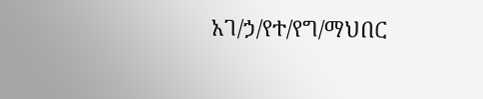አገ/ኃ/የተ/የግ/ማህበር